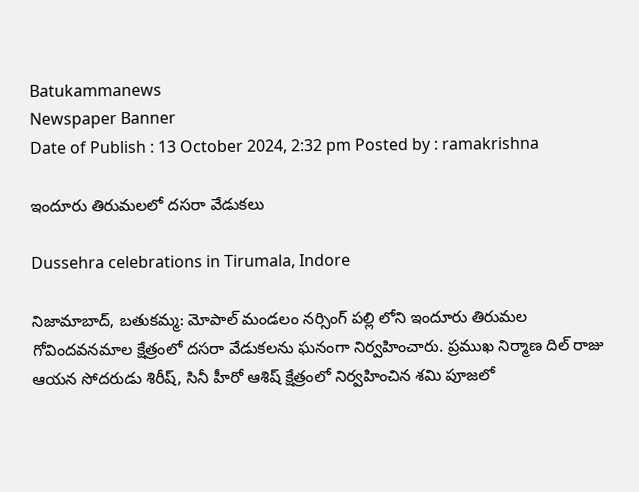Batukammanews
Newspaper Banner
Date of Publish : 13 October 2024, 2:32 pm Posted by : ramakrishna

ఇందూరు తిరుమలలో దసరా వేడుకలు

Dussehra celebrations in Tirumala, Indore

నిజామాబాద్, బతుకమ్మ: మోపాల్ మండలం నర్సింగ్ పల్లి లోని ఇందూరు తిరుమల గోవిందవనమాల క్షేత్రంలో దసరా వేడుకలను ఘనంగా నిర్వహించారు. ప్రముఖ నిర్మాణ దిల్ రాజు ఆయన సోదరుడు శిరీష్, సినీ హీరో ఆశిష్ క్షేత్రంలో నిర్వహించిన శమి పూజలో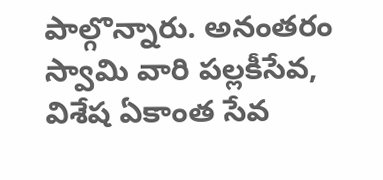పాల్గొన్నారు. అనంతరం స్వామి వారి పల్లకీసేవ, విశేష ఏకాంత సేవ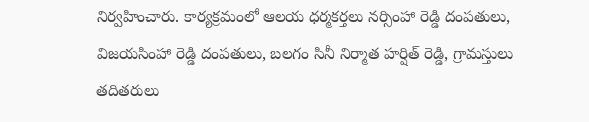నిర్వహించారు. కార్యక్రమంలో ఆలయ ధర్మకర్తలు నర్సింహా రెడ్డి దంపతులు, విజయసింహా రెడ్డి దంపతులు, బలగం సినీ నిర్మాత హర్షిత్ రెడ్డి, గ్రామస్తులు తదితరులు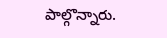పాల్గొన్నారు.